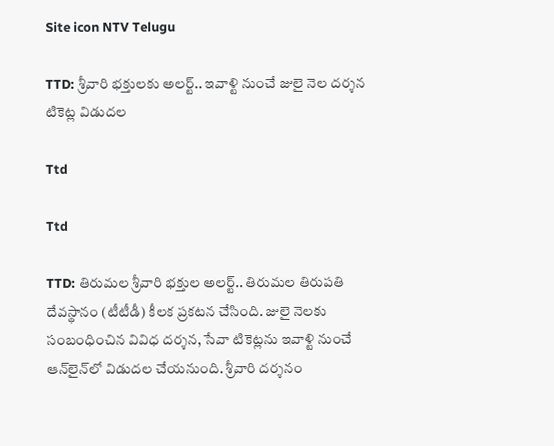Site icon NTV Telugu

TTD: శ్రీవారి భక్తులకు అలర్ట్.. ఇవాళ్టి నుంచే జులై నెల దర్శన టికెట్ల విడుదల

Ttd

Ttd

TTD: తిరుమల శ్రీవారి భక్తుల అలర్ట్.. తిరుమల తిరుపతి దేవస్థానం (టీటీడీ) కీలక ప్రకటన చేసింది. జులై నెలకు సంబంధించిన వివిధ దర్శన, సేవా టికెట్లను ఇవాళ్టి నుంచే ఆన్‌లైన్‌లో విడుదల చేయనుంది. శ్రీవారి దర్శనం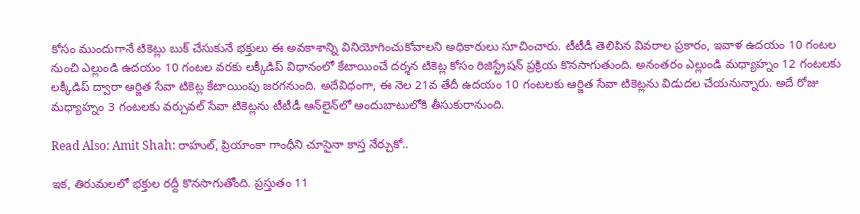కోసం ముందుగానే టికెట్లు బుక్ చేసుకునే భక్తులు ఈ అవకాశాన్ని వినియోగించుకోవాలని అధికారులు సూచించారు. టీటీడీ తెలిపిన వివరాల ప్రకారం, ఇవాళ ఉదయం 10 గంటల నుంచి ఎల్లుండి ఉదయం 10 గంటల వరకు లక్కీడిప్ విధానంలో కేటాయించే దర్శన టికెట్ల కోసం రిజిస్ట్రేషన్ ప్రక్రియ కొనసాగుతుంది. అనంతరం ఎల్లుండి మధ్యాహ్నం 12 గంటలకు లక్కీడిప్ ద్వారా ఆర్జిత సేవా టికెట్ల కేటాయింపు జరగనుంది. అదేవిధంగా, ఈ నెల 21వ తేదీ ఉదయం 10 గంటలకు ఆర్జిత సేవా టికెట్లను విడుదల చేయనున్నారు. అదే రోజు మధ్యాహ్నం 3 గంటలకు వర్చువల్ సేవా టికెట్లను టీటీడీ ఆన్‌లైన్‌లో అందుబాటులోకి తీసుకురానుంది.

Read Also: Amit Shah: రాహుల్, ప్రియాంకా గాంధీని చూసైనా కాస్త నేర్చుకో..

ఇక, తిరుమలలో భక్తుల రద్దీ కొనసాగుతోంది. ప్రస్తుతం 11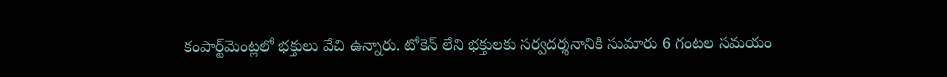కంపార్ట్‌మెంట్లలో భక్తులు వేచి ఉన్నారు. టోకెన్ లేని భక్తులకు సర్వదర్శనానికి సుమారు 6 గంటల సమయం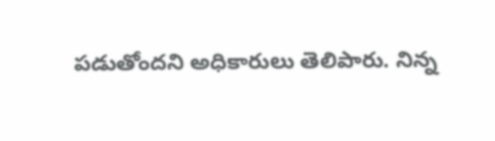పడుతోందని అధికారులు తెలిపారు. నిన్న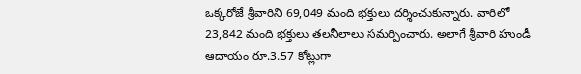ఒక్కరోజే శ్రీవారిని 69,049 మంది భక్తులు దర్శించుకున్నారు. వారిలో 23,842 మంది భక్తులు తలనీలాలు సమర్పించారు. అలాగే శ్రీవారి హుండీ ఆదాయం రూ.3.57 కోట్లుగా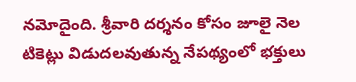నమోదైంది. శ్రీవారి దర్శనం కోసం జూలై నెల టికెట్లు విడుదలవుతున్న నేపథ్యంలో భక్తులు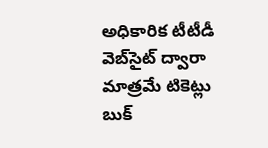అధికారిక టీటీడీ వెబ్‌సైట్ ద్వారా మాత్రమే టికెట్లు బుక్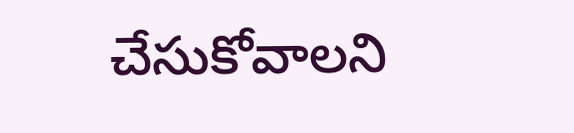చేసుకోవాలని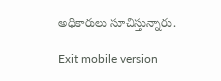అధికారులు సూచిస్తున్నారు.

Exit mobile version